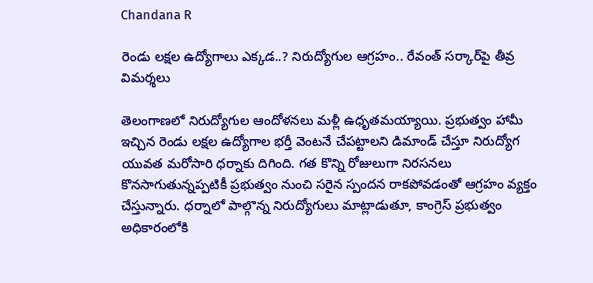Chandana R

రెండు లక్షల ఉద్యోగాలు ఎక్కడ..? నిరుద్యోగుల ఆగ్రహం.. రేవంత్ సర్కార్‌పై తీవ్ర విమర్శలు

తెలంగాణలో నిరుద్యోగుల ఆందోళనలు మళ్లీ ఉధృతమయ్యాయి. ప్రభుత్వం హామీ ఇచ్చిన రెండు లక్షల ఉద్యోగాల భర్తీ వెంటనే చేపట్టాలని డిమాండ్ చేస్తూ నిరుద్యోగ యువత మరోసారి ధర్నాకు దిగింది. గత కొన్ని రోజులుగా నిరసనలు కొనసాగుతున్నప్పటికీ ప్రభుత్వం నుంచి సరైన స్పందన రాకపోవడంతో ఆగ్రహం వ్యక్తం చేస్తున్నారు. ధర్నాలో పాల్గొన్న నిరుద్యోగులు మాట్లాడుతూ, కాంగ్రెస్ ప్రభుత్వం అధికారంలోకి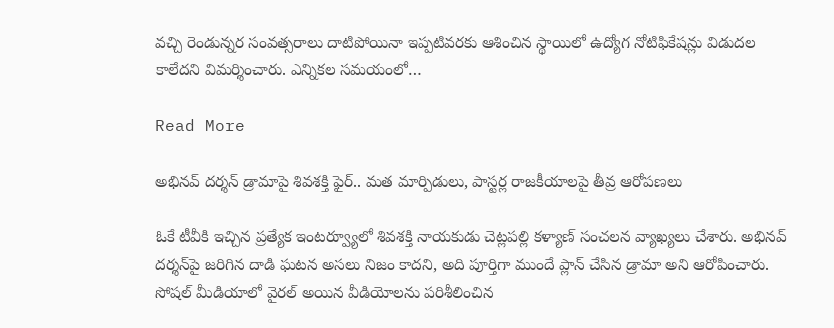వచ్చి రెండున్నర సంవత్సరాలు దాటిపోయినా ఇప్పటివరకు ఆశించిన స్థాయిలో ఉద్యోగ నోటిఫికేషన్లు విడుదల కాలేదని విమర్శించారు. ఎన్నికల సమయంలో…

Read More

అభినవ్ దర్శన్ డ్రామాపై శివశక్తి ఫైర్.. మత మార్పిడులు, పాస్టర్ల రాజకీయాలపై తీవ్ర ఆరోపణలు

ఓకే టీవీకి ఇచ్చిన ప్రత్యేక ఇంటర్వ్యూలో శివశక్తి నాయకుడు చెట్లపల్లి కళ్యాణ్ సంచలన వ్యాఖ్యలు చేశారు. అభినవ్ దర్శన్‌పై జరిగిన దాడి ఘటన అసలు నిజం కాదని, అది పూర్తిగా ముందే ప్లాన్ చేసిన డ్రామా అని ఆరోపించారు. సోషల్ మీడియాలో వైరల్ అయిన వీడియోలను పరిశీలించిన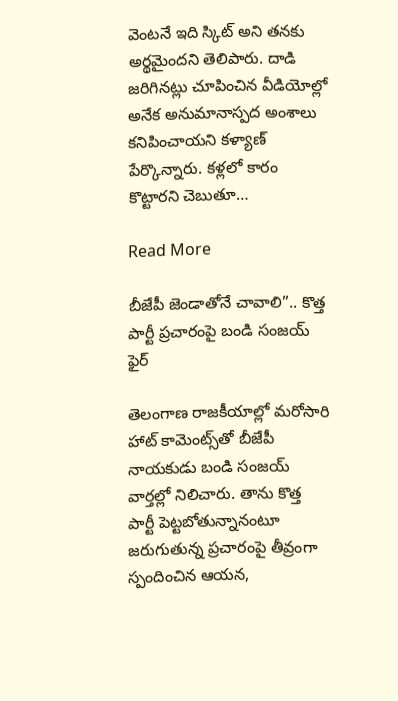వెంటనే ఇది స్కిట్ అని తనకు అర్థమైందని తెలిపారు. దాడి జరిగినట్లు చూపించిన వీడియోల్లో అనేక అనుమానాస్పద అంశాలు కనిపించాయని కళ్యాణ్ పేర్కొన్నారు. కళ్లలో కారం కొట్టారని చెబుతూ…

Read More

బీజేపీ జెండాతోనే చావాలి”.. కొత్త పార్టీ ప్రచారంపై బండి సంజయ్ ఫైర్

తెలంగాణ రాజకీయాల్లో మరోసారి హాట్ కామెంట్స్‌తో బీజేపీ నాయకుడు బండి సంజయ్ వార్తల్లో నిలిచారు. తాను కొత్త పార్టీ పెట్టబోతున్నానంటూ జరుగుతున్న ప్రచారంపై తీవ్రంగా స్పందించిన ఆయన,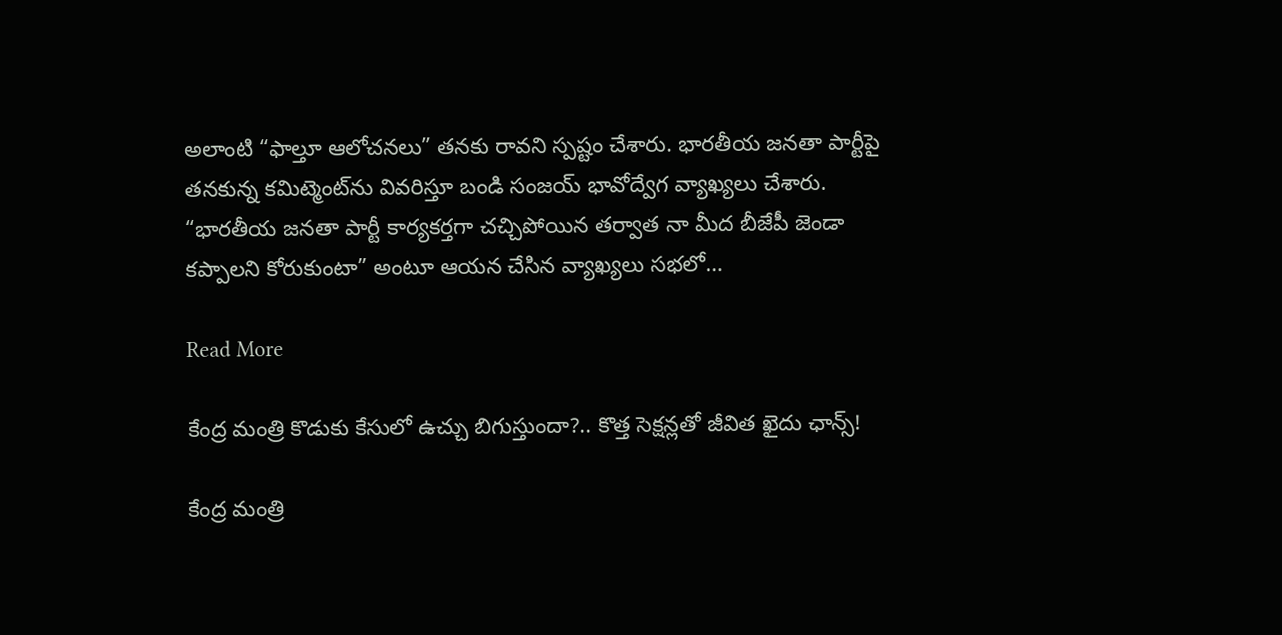అలాంటి “ఫాల్తూ ఆలోచనలు” తనకు రావని స్పష్టం చేశారు. భారతీయ జనతా పార్టీపై తనకున్న కమిట్మెంట్‌ను వివరిస్తూ బండి సంజయ్ భావోద్వేగ వ్యాఖ్యలు చేశారు. “భారతీయ జనతా పార్టీ కార్యకర్తగా చచ్చిపోయిన తర్వాత నా మీద బీజేపీ జెండా కప్పాలని కోరుకుంటా” అంటూ ఆయన చేసిన వ్యాఖ్యలు సభలో…

Read More

కేంద్ర మంత్రి కొడుకు కేసులో ఉచ్చు బిగుస్తుందా?.. కొత్త సెక్షన్లతో జీవిత ఖైదు ఛాన్స్!

కేంద్ర మంత్రి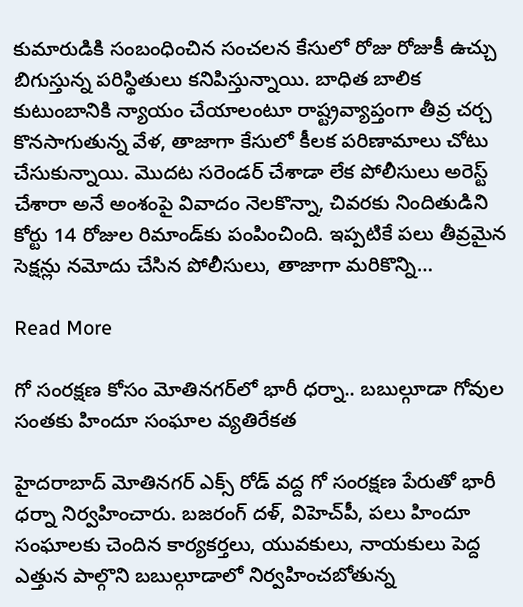కుమారుడికి సంబంధించిన సంచలన కేసులో రోజు రోజుకీ ఉచ్చు బిగుస్తున్న పరిస్థితులు కనిపిస్తున్నాయి. బాధిత బాలిక కుటుంబానికి న్యాయం చేయాలంటూ రాష్ట్రవ్యాప్తంగా తీవ్ర చర్చ కొనసాగుతున్న వేళ, తాజాగా కేసులో కీలక పరిణామాలు చోటు చేసుకున్నాయి. మొదట సరెండర్ చేశాడా లేక పోలీసులు అరెస్ట్ చేశారా అనే అంశంపై వివాదం నెలకొన్నా, చివరకు నిందితుడిని కోర్టు 14 రోజుల రిమాండ్‌కు పంపించింది. ఇప్పటికే పలు తీవ్రమైన సెక్షన్లు నమోదు చేసిన పోలీసులు, తాజాగా మరికొన్ని…

Read More

గో సంరక్షణ కోసం మోతినగర్‌లో భారీ ధర్నా.. బబుల్గూడా గోవుల సంతకు హిందూ సంఘాల వ్యతిరేకత

హైదరాబాద్ మోతినగర్ ఎక్స్ రోడ్ వద్ద గో సంరక్షణ పేరుతో భారీ ధర్నా నిర్వహించారు. బజరంగ్ దళ్, విహెచ్‌పీ, పలు హిందూ సంఘాలకు చెందిన కార్యకర్తలు, యువకులు, నాయకులు పెద్ద ఎత్తున పాల్గొని బబుల్గూడాలో నిర్వహించబోతున్న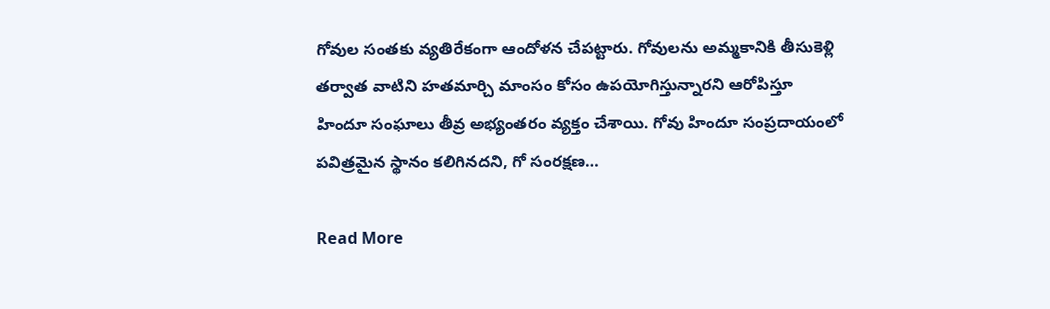గోవుల సంతకు వ్యతిరేకంగా ఆందోళన చేపట్టారు. గోవులను అమ్మకానికి తీసుకెళ్లి తర్వాత వాటిని హతమార్చి మాంసం కోసం ఉపయోగిస్తున్నారని ఆరోపిస్తూ హిందూ సంఘాలు తీవ్ర అభ్యంతరం వ్యక్తం చేశాయి. గోవు హిందూ సంప్రదాయంలో పవిత్రమైన స్థానం కలిగినదని, గో సంరక్షణ…

Read More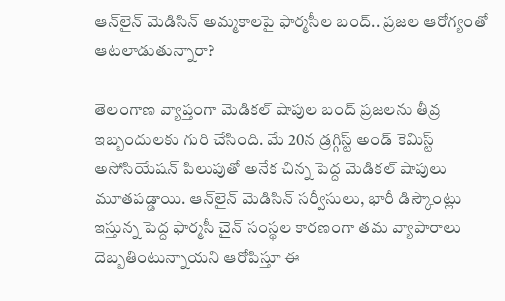ఆన్‌లైన్ మెడిసిన్ అమ్మకాలపై ఫార్మసీల బంద్.. ప్రజల ఆరోగ్యంతో ఆటలాడుతున్నారా?

తెలంగాణ వ్యాప్తంగా మెడికల్ షాపుల బంద్ ప్రజలను తీవ్ర ఇబ్బందులకు గురి చేసింది. మే 20న డ్రగ్గిస్ట్ అండ్ కెమిస్ట్ అసోసియేషన్ పిలుపుతో అనేక చిన్న పెద్ద మెడికల్ షాపులు మూతపడ్డాయి. ఆన్‌లైన్ మెడిసిన్ సర్వీసులు, భారీ డిస్కౌంట్లు ఇస్తున్న పెద్ద ఫార్మసీ చైన్ సంస్థల కారణంగా తమ వ్యాపారాలు దెబ్బతింటున్నాయని ఆరోపిస్తూ ఈ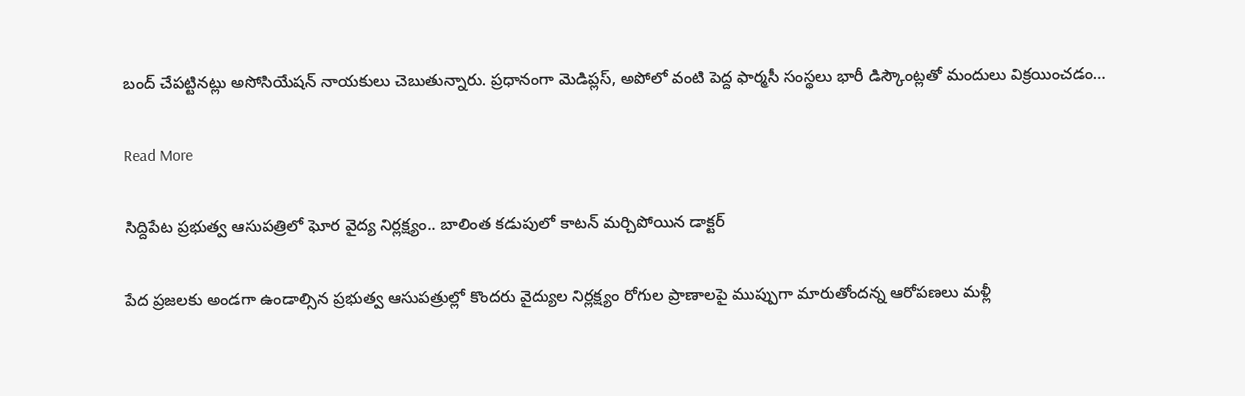బంద్ చేపట్టినట్లు అసోసియేషన్ నాయకులు చెబుతున్నారు. ప్రధానంగా మెడిప్లస్, అపోలో వంటి పెద్ద ఫార్మసీ సంస్థలు భారీ డిస్కౌంట్లతో మందులు విక్రయించడం…

Read More

సిద్దిపేట ప్రభుత్వ ఆసుపత్రిలో ఘోర వైద్య నిర్లక్ష్యం.. బాలింత కడుపులో కాటన్ మర్చిపోయిన డాక్టర్

పేద ప్రజలకు అండగా ఉండాల్సిన ప్రభుత్వ ఆసుపత్రుల్లో కొందరు వైద్యుల నిర్లక్ష్యం రోగుల ప్రాణాలపై ముప్పుగా మారుతోందన్న ఆరోపణలు మళ్లీ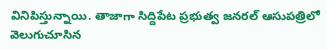వినిపిస్తున్నాయి. తాజాగా సిద్దిపేట ప్రభుత్వ జనరల్ ఆసుపత్రిలో వెలుగుచూసిన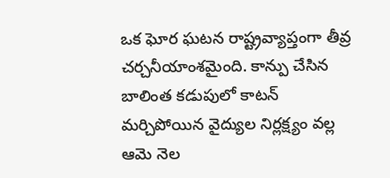ఒక ఘోర ఘటన రాష్ట్రవ్యాప్తంగా తీవ్ర చర్చనీయాంశమైంది. కాన్పు చేసిన బాలింత కడుపులో కాటన్ మర్చిపోయిన వైద్యుల నిర్లక్ష్యం వల్ల ఆమె నెల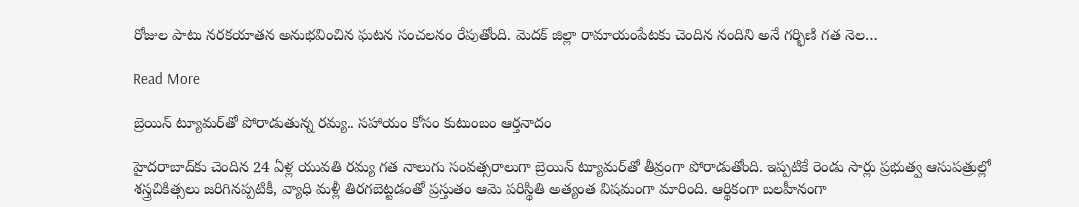రోజుల పాటు నరకయాతన అనుభవించిన ఘటన సంచలనం రేపుతోంది. మెదక్ జిల్లా రామాయంపేటకు చెందిన నందిని అనే గర్భిణి గత నెల…

Read More

బ్రెయిన్ ట్యూమర్‌తో పోరాడుతున్న రమ్య.. సహాయం కోసం కుటుంబం ఆర్తనాదం

హైదరాబాద్‌కు చెందిన 24 ఏళ్ల యువతి రమ్య గత నాలుగు సంవత్సరాలుగా బ్రెయిన్ ట్యూమర్‌తో తీవ్రంగా పోరాడుతోంది. ఇప్పటికే రెండు సార్లు ప్రభుత్వ ఆసుపత్రుల్లో శస్త్రచికిత్సలు జరిగినప్పటికీ, వ్యాధి మళ్లీ తిరగబెట్టడంతో ప్రస్తుతం ఆమె పరిస్థితి అత్యంత విషమంగా మారింది. ఆర్థికంగా బలహీనంగా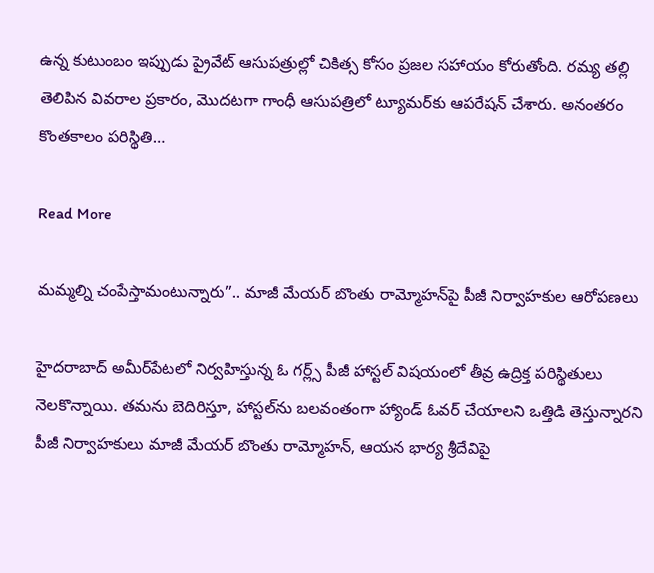ఉన్న కుటుంబం ఇప్పుడు ప్రైవేట్ ఆసుపత్రుల్లో చికిత్స కోసం ప్రజల సహాయం కోరుతోంది. రమ్య తల్లి తెలిపిన వివరాల ప్రకారం, మొదటగా గాంధీ ఆసుపత్రిలో ట్యూమర్‌కు ఆపరేషన్ చేశారు. అనంతరం కొంతకాలం పరిస్థితి…

Read More

మమ్మల్ని చంపేస్తామంటున్నారు”.. మాజీ మేయర్ బొంతు రామ్మోహన్‌పై పీజీ నిర్వాహకుల ఆరోపణలు

హైదరాబాద్ అమీర్‌పేటలో నిర్వహిస్తున్న ఓ గర్ల్స్ పీజీ హాస్టల్ విషయంలో తీవ్ర ఉద్రిక్త పరిస్థితులు నెలకొన్నాయి. తమను బెదిరిస్తూ, హాస్టల్‌ను బలవంతంగా హ్యాండ్ ఓవర్ చేయాలని ఒత్తిడి తెస్తున్నారని పీజీ నిర్వాహకులు మాజీ మేయర్ బొంతు రామ్మోహన్, ఆయన భార్య శ్రీదేవిపై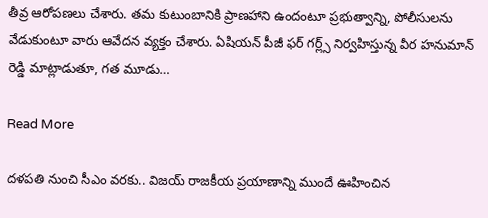తీవ్ర ఆరోపణలు చేశారు. తమ కుటుంబానికి ప్రాణహాని ఉందంటూ ప్రభుత్వాన్ని, పోలీసులను వేడుకుంటూ వారు ఆవేదన వ్యక్తం చేశారు. ఏషియన్ పీజీ ఫర్ గర్ల్స్ నిర్వహిస్తున్న వీర హనుమాన్ రెడ్డి మాట్లాడుతూ, గత మూడు…

Read More

దళపతి నుంచి సీఎం వరకు.. విజయ్ రాజకీయ ప్రయాణాన్ని ముందే ఊహించిన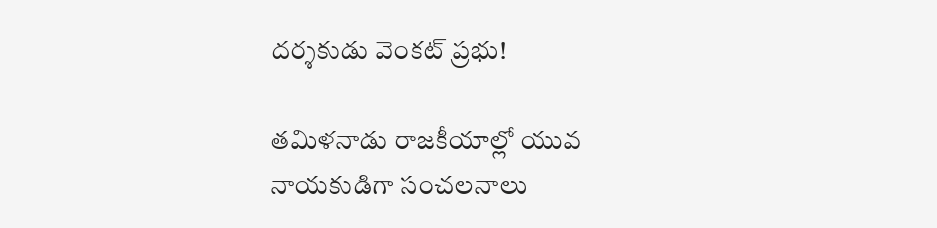దర్శకుడు వెంకట్ ప్రభు!

తమిళనాడు రాజకీయాల్లో యువ నాయకుడిగా సంచలనాలు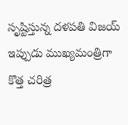సృష్టిస్తున్న దళపతి విజయ్ ఇప్పుడు ముఖ్యమంత్రిగా కొత్త చరిత్ర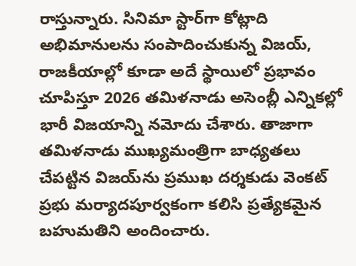రాస్తున్నారు. సినిమా స్టార్‌గా కోట్లాది అభిమానులను సంపాదించుకున్న విజయ్, రాజకీయాల్లో కూడా అదే స్థాయిలో ప్రభావం చూపిస్తూ 2026 తమిళనాడు అసెంబ్లీ ఎన్నికల్లో భారీ విజయాన్ని నమోదు చేశారు. తాజాగా తమిళనాడు ముఖ్యమంత్రిగా బాధ్యతలు చేపట్టిన విజయ్‌ను ప్రముఖ దర్శకుడు వెంకట్ ప్రభు మర్యాదపూర్వకంగా కలిసి ప్రత్యేకమైన బహుమతిని అందించారు.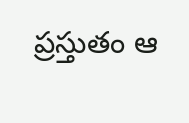ప్రస్తుతం ఆ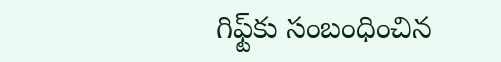గిఫ్ట్‌కు సంబంధించిన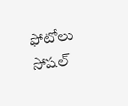ఫోటోలు సోషల్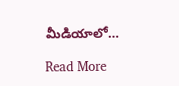మీడియాలో…

Read More